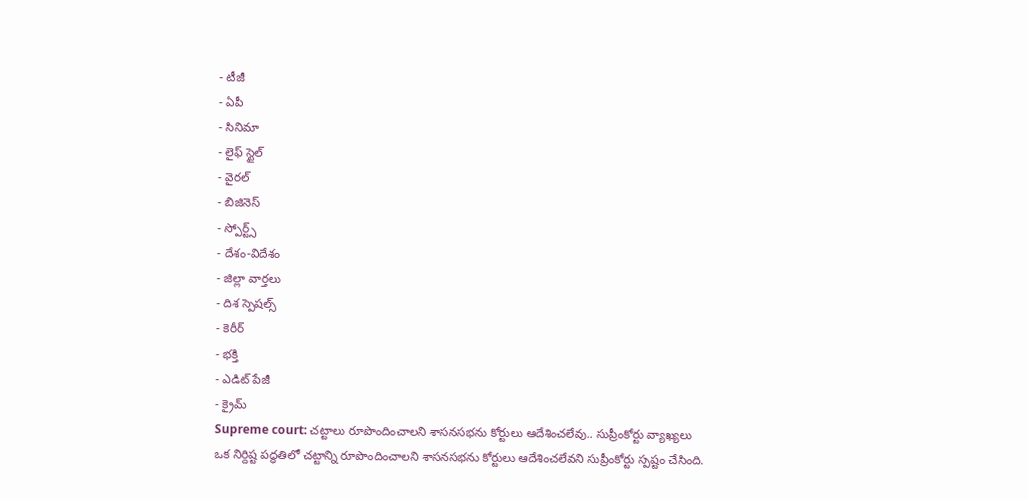- టీజీ
- ఏపీ
- సినిమా
- లైఫ్ స్టైల్
- వైరల్
- బిజినెస్
- స్పోర్ట్స్
- దేశం-విదేశం
- జిల్లా వార్తలు
- దిశ స్పెషల్స్
- కెరీర్
- భక్తి
- ఎడిట్ పేజీ
- క్రైమ్
Supreme court: చట్టాలు రూపొందించాలని శాసనసభను కోర్టులు ఆదేశించలేవు.. సుప్రీంకోర్టు వ్యాఖ్యలు
ఒక నిర్దిష్ట పద్ధతిలో చట్టాన్ని రూపొందించాలని శాసనసభను కోర్టులు ఆదేశించలేవని సుప్రీంకోర్టు స్పష్టం చేసింది.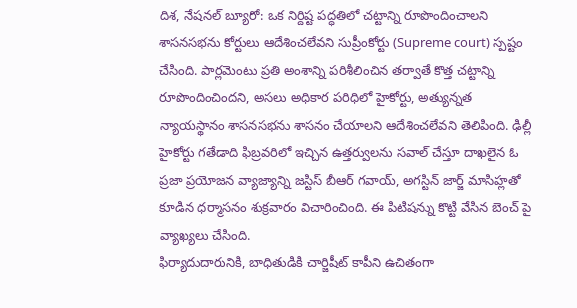దిశ, నేషనల్ బ్యూరో: ఒక నిర్దిష్ట పద్ధతిలో చట్టాన్ని రూపొందించాలని శాసనసభను కోర్టులు ఆదేశించలేవని సుప్రీంకోర్టు (Supreme court) స్పష్టం చేసింది. పార్లమెంటు ప్రతి అంశాన్ని పరిశీలించిన తర్వాతే కొత్త చట్టాన్ని రూపొందించిందని, అసలు అధికార పరిధిలో హైకోర్టు, అత్యున్నత న్యాయస్థానం శాసనసభను శాసనం చేయాలని ఆదేశించలేవని తెలిపింది. ఢిల్లీ హైకోర్టు గతేడాది ఫిబ్రవరిలో ఇచ్చిన ఉత్తర్వులను సవాల్ చేస్తూ దాఖలైన ఓ ప్రజా ప్రయోజన వ్యాజ్యాన్ని జస్టిస్ బీఆర్ గవాయ్, అగస్టిన్ జార్జ్ మాసిహ్లతో కూడిన ధర్మాసనం శుక్రవారం విచారించింది. ఈ పిటిషన్ను కొట్టి వేసిన బెంచ్ పై వ్యాఖ్యలు చేసింది.
ఫిర్యాదుదారునికి, బాధితుడికి చార్జిషీట్ కాపీని ఉచితంగా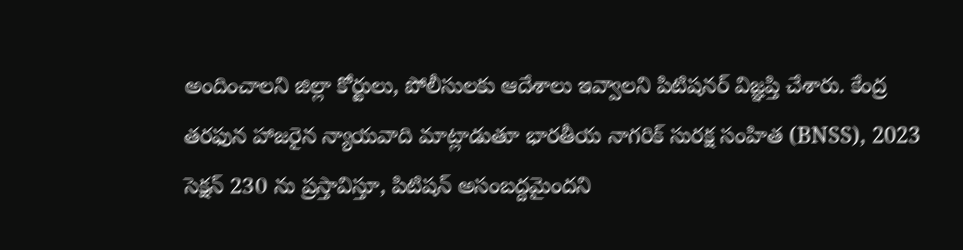అందించాలని జిల్లా కోర్టులు, పోలీసులకు ఆదేశాలు ఇవ్వాలని పిటిషనర్ విజ్ఞప్తి చేశారు. కేంద్ర తరఫున హాజరైన న్యాయవాది మాట్లాడుతూ భారతీయ నాగరిక్ సురక్ష సంహిత (BNSS), 2023 సెక్షన్ 230 ను ప్రస్తావిస్తూ, పిటిషన్ అసంబద్దమైందని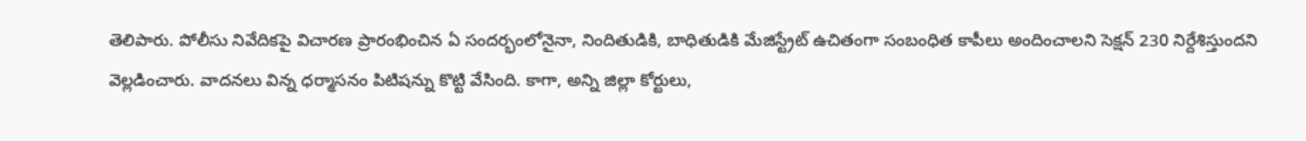తెలిపారు. పోలీసు నివేదికపై విచారణ ప్రారంభించిన ఏ సందర్భంలోనైనా, నిందితుడికి, బాధితుడికి మేజిస్ట్రేట్ ఉచితంగా సంబంధిత కాపీలు అందించాలని సెక్షన్ 230 నిర్దేశిస్తుందని వెల్లడించారు. వాదనలు విన్న ధర్మాసనం పిటిషన్ను కొట్టి వేసింది. కాగా, అన్ని జిల్లా కోర్టులు,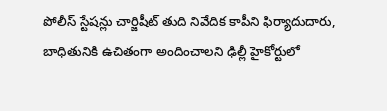పోలీస్ స్టేషన్లు చార్జిషీట్ తుది నివేదిక కాపీని ఫిర్యాదుదారు, బాధితునికి ఉచితంగా అందించాలని ఢిల్లీ హైకోర్టులో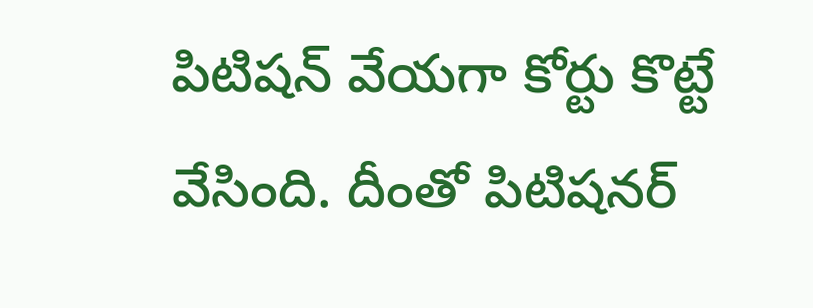పిటిషన్ వేయగా కోర్టు కొట్టే వేసింది. దీంతో పిటిషనర్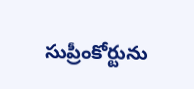సుప్రీంకోర్టును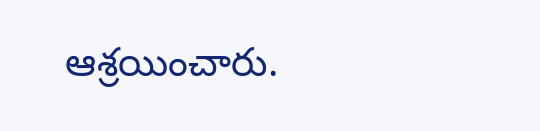ఆశ్రయించారు.